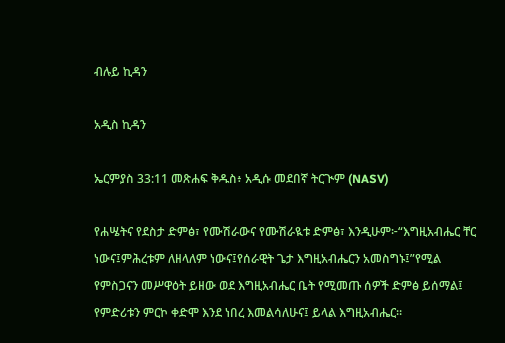ብሉይ ኪዳን

አዲስ ኪዳን

ኤርምያስ 33:11 መጽሐፍ ቅዱስ፥ አዲሱ መደበኛ ትርጒም (NASV)

የሐሤትና የደስታ ድምፅ፣ የሙሽራውና የሙሽራዪቱ ድምፅ፣ እንዲሁም፦“እግዚአብሔር ቸር ነውና፤ምሕረቱም ለዘላለም ነውና፤የሰራዊት ጌታ እግዚአብሔርን አመስግኑ፤”የሚል የምስጋናን መሥዋዕት ይዘው ወደ እግዚአብሔር ቤት የሚመጡ ሰዎች ድምፅ ይሰማል፤ የምድሪቱን ምርኮ ቀድሞ እንደ ነበረ እመልሳለሁና፤ ይላል እግዚአብሔር።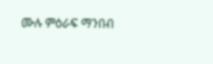ሙሉ ምዕራፍ ማንበብ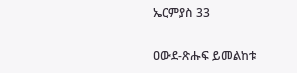ኤርምያስ 33

ዐውደ-ጽሑፍ ይመልከቱ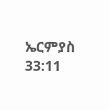ኤርምያስ 33:11